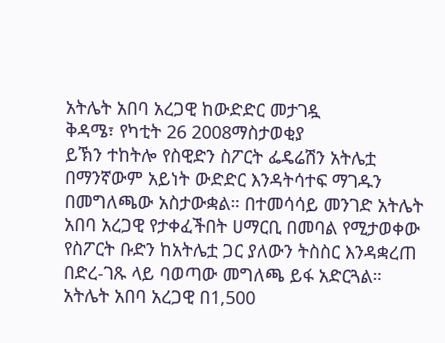አትሌት አበባ አረጋዊ ከውድድር መታገዷ
ቅዳሜ፣ የካቲት 26 2008ማስታወቂያ
ይኽን ተከትሎ የስዊድን ስፖርት ፌዴሬሽን አትሌቷ በማንኛውም አይነት ውድድር እንዳትሳተፍ ማገዱን በመግለጫው አስታውቋል። በተመሳሳይ መንገድ አትሌት አበባ አረጋዊ የታቀፈችበት ሀማርቢ በመባል የሚታወቀው የስፖርት ቡድን ከአትሌቷ ጋር ያለውን ትስስር እንዳቋረጠ በድረ-ገጹ ላይ ባወጣው መግለጫ ይፋ አድርጓል። አትሌት አበባ አረጋዊ በ1,500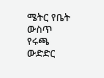ሜትር የቤት ውስጥ የሩጫ ውድድር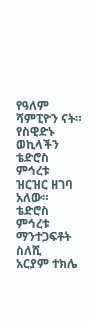የዓለም ሻምፒዮን ናት። የስዊድኑ ወኪላችን ቴድሮስ ምኅረቱ ዝርዝር ዘገባ አለው።
ቴድሮስ ምኅረቱ
ማንተጋፍቶት ስለሺ
አርያም ተክሌ